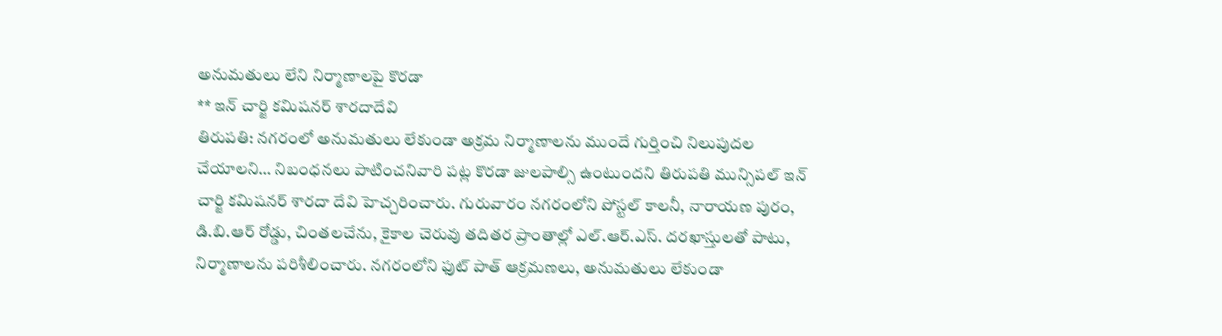అనుమతులు లేని నిర్మాణాలపై కొరడా
** ఇన్ చార్జి కమిషనర్ శారదాదేవి
తిరుపతి: నగరంలో అనుమతులు లేకుండా అక్రమ నిర్మాణాలను ముందే గుర్తించి నిలుపుదల చేయాలని… నిబంధనలు పాటించనివారి పట్ల కొరడా జులపాల్సి ఉంటుందని తిరుపతి మున్సిపల్ ఇన్ చార్జి కమిషనర్ శారదా దేవి హెచ్చరించారు. గురువారం నగరంలోని పోస్టల్ కాలనీ, నారాయణ పురం, డి.బి.ఆర్ రోడ్డు, చింతలచేను, కైకాల చెరువు తదితర ప్రాంతాల్లో ఎల్.ఆర్.ఎస్. దరఖాస్తులతో పాటు, నిర్మాణాలను పరిశీలించారు. నగరంలోని ఫుట్ పాత్ ఆక్రమణలు, అనుమతులు లేకుండా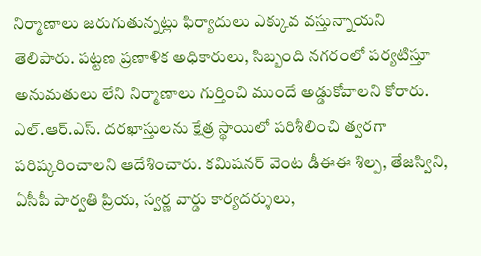నిర్మాణాలు జరుగుతున్నట్లు ఫిర్యాదులు ఎక్కువ వస్తున్నాయని తెలిపారు. పట్టణ ప్రణాళిక అధికారులు, సిబ్బంది నగరంలో పర్యటిస్తూ అనుమతులు లేని నిర్మాణాలు గుర్తించి ముందే అడ్డుకోవాలని కోరారు. ఎల్.ఆర్.ఎస్. దరఖాస్తులను క్షేత్ర స్థాయిలో పరిశీలించి త్వరగా పరిష్కరించాలని ఆదేశించారు. కమిషనర్ వెంట డీఈఈ శిల్ప, తేజస్విని, ఏసీపీ పార్వతి ప్రియ, స్వర్ణ వార్డు కార్యదర్శులు,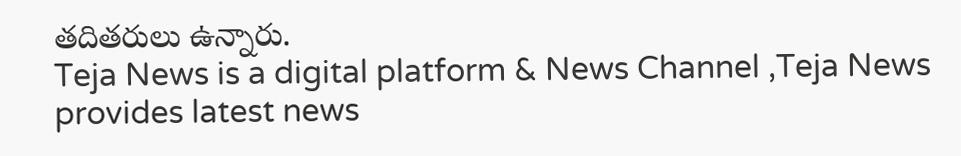తదితరులు ఉన్నారు.
Teja News is a digital platform & News Channel ,Teja News provides latest news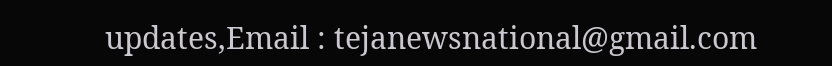updates,Email : tejanewsnational@gmail.com